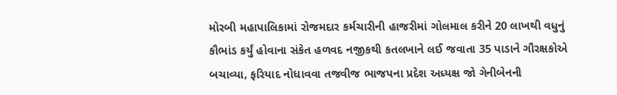મોરબી મહાપાલિકામાં રોજમદાર કર્મચારીની હાજરીમાં ગોલમાલ કરીને 20 લાખથી વધુનું કૌભાંડ કર્યું હોવાના સંકેત હળવદ નજીકથી કતલખાને લઈ જવાતા 35 પાડાને ગૌરક્ષકોએ બચાવ્યા, ફરિયાદ નોધાવવા તજવીજ ભાજપના પ્રદેશ અધ્યક્ષ જો ગેનીબેનની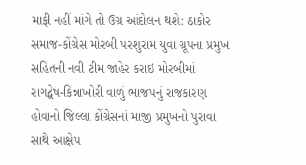માફી નહીં માંગે તો ઉગ્ર આંદોલન થશે: ઠાકોર સમાજ-કોંગ્રેસ મોરબી પરશુરામ યુવા ગ્રૂપના પ્રમુખ સહિતની નવી ટીમ જાહેર કરાઇ મોરબીમાં રાગદ્વેષ-કિન્નાખોરી વાળું ભાજપનું રાજકારણ હોવાનો જિલ્લા કોંગ્રેસનાં માજી પ્રમુખનો પુરાવા સાથે આક્ષેપ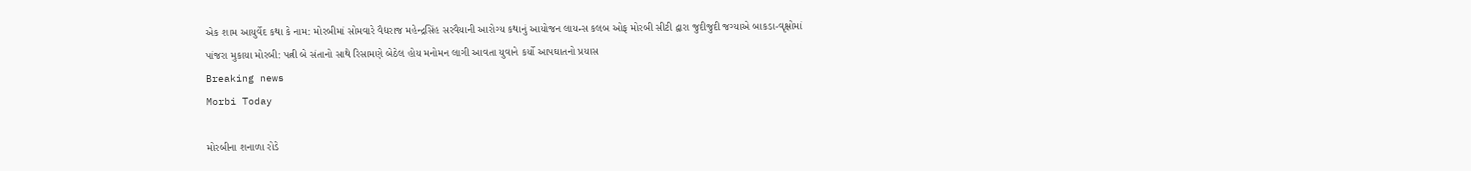એક શામ આયુર્વેદ કથા કે નામ: મોરબીમાં સોમવારે વૈદ્યરાજ મહેન્દ્રસિંહ સરવૈયાની આરોગ્ય કથાનું આયોજન લાયન્સ કલબ ઓફ મોરબી સીટી દ્વારા જુદીજુદી જગ્યાએ બાકડા-વૃક્ષોમાં પાંજરા મુકાયા મોરબી: પત્ની બે સંતાનો સાથે રિસામણે બેઠેલ હોય મનોમન લાગી આવતા યુવાને કર્યો આપઘાતનો પ્રયાસ
Breaking news
Morbi Today

મોરબીના શનાળા રોડે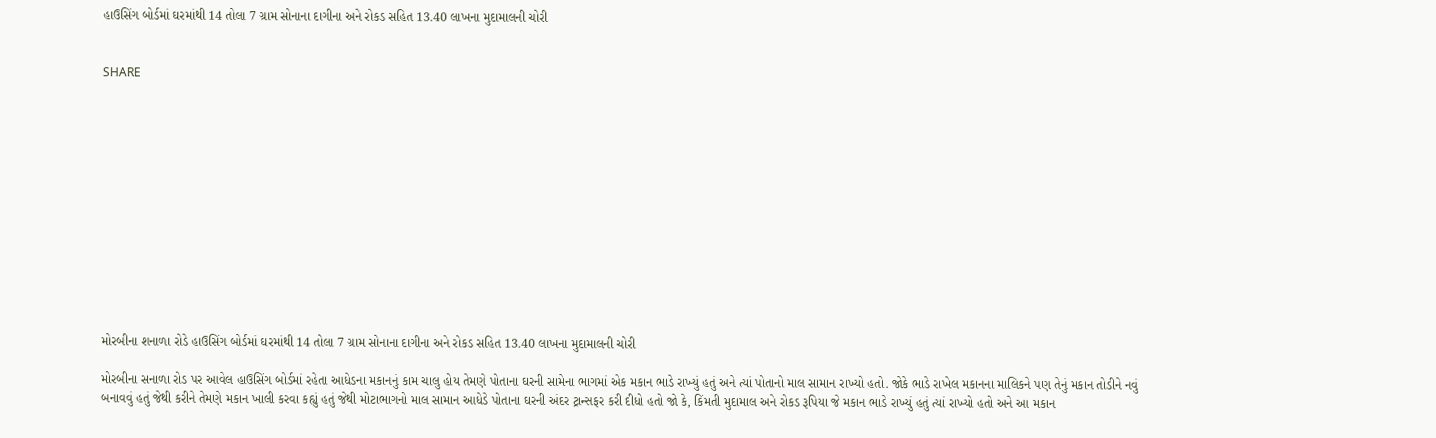હાઉસિંગ બોર્ડમાં ઘરમાંથી 14 તોલા 7 ગ્રામ સોનાના દાગીના અને રોકડ સહિત 13.40 લાખના મુદામાલની ચોરી


SHARE













મોરબીના શનાળા રોડે હાઉસિંગ બોર્ડમાં ઘરમાંથી 14 તોલા 7 ગ્રામ સોનાના દાગીના અને રોકડ સહિત 13.40 લાખના મુદામાલની ચોરી

મોરબીના સનાળા રોડ પર આવેલ હાઉસિંગ બોર્ડમાં રહેતા આધેડના મકાનનું કામ ચાલુ હોય તેમણે પોતાના ઘરની સામેના ભાગમાં એક મકાન ભાડે રાખ્યું હતું અને ત્યાં પોતાનો માલ સામાન રાખ્યો હતો. જોકે ભાડે રાખેલ મકાનના માલિકને પણ તેનું મકાન તોડીને નવું બનાવવું હતું જેથી કરીને તેમણે મકાન ખાલી કરવા કહ્યું હતું જેથી મોટાભાગનો માલ સામાન આધેડે પોતાના ઘરની અંદર ટ્રાન્સફર કરી દીધો હતો જો કે, કિંમતી મુદામાલ અને રોકડ રૂપિયા જે મકાન ભાડે રાખ્યું હતું ત્યાં રાખ્યો હતો અને આ મકાન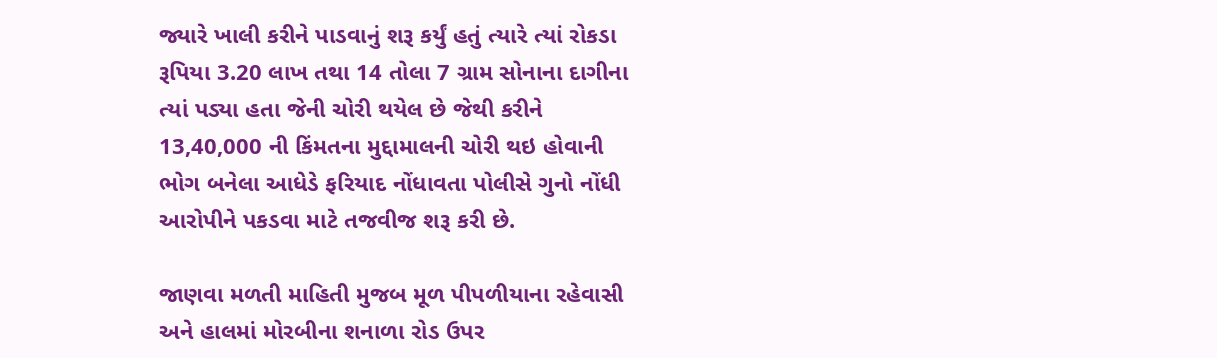જ્યારે ખાલી કરીને પાડવાનું શરૂ કર્યું હતું ત્યારે ત્યાં રોકડા રૂપિયા 3.20 લાખ તથા 14 તોલા 7 ગ્રામ સોનાના દાગીના ત્યાં પડ્યા હતા જેની ચોરી થયેલ છે જેથી કરીને 13,40,000 ની કિંમતના મુદ્દામાલની ચોરી થઇ હોવાની ભોગ બનેલા આધેડે ફરિયાદ નોંધાવતા પોલીસે ગુનો નોંધી આરોપીને પકડવા માટે તજવીજ શરૂ કરી છે.

જાણવા મળતી માહિતી મુજબ મૂળ પીપળીયાના રહેવાસી અને હાલમાં મોરબીના શનાળા રોડ ઉપર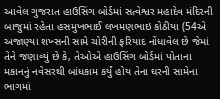આવેલ ગુજરાત હાઉસિંગ બોર્ડમાં સત્વેશ્વર મહાદેવ મંદિરની બાજુમાં રહેતા હસમુખભાઈ લખમણભાઇ કોઠીયા (54એ અજાણ્યા શખ્સની સામે ચોરીની ફરિયાદ નોંધાવેલ છે જેમાં તેને જણાવ્યું છે કે, તેઓએ હાઉસિંગ બોર્ડમાં પોતાના મકાનનું નવેસરથી બાંધકામ કર્યું હોય તેના ઘરની સામેના ભાગમાં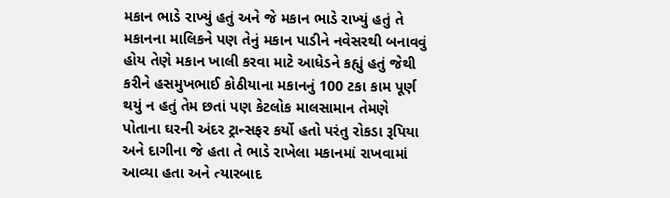મકાન ભાડે રાખ્યું હતું અને જે મકાન ભાડે રાખ્યું હતું તે મકાનના માલિકને પણ તેનું મકાન પાડીને નવેસરથી બનાવવું હોય તેણે મકાન ખાલી કરવા માટે આધેડને કહ્યું હતું જેથી કરીને હસમુખભાઈ કોઠીયાના મકાનનું 100 ટકા કામ પૂર્ણ થયું ન હતું તેમ છતાં પણ કેટલોક માલસામાન તેમણે પોતાના ઘરની અંદર ટ્રાન્સફર કર્યો હતો પરંતુ રોકડા રૂપિયા અને દાગીના જે હતા તે ભાડે રાખેલા મકાનમાં રાખવામાં આવ્યા હતા અને ત્યારબાદ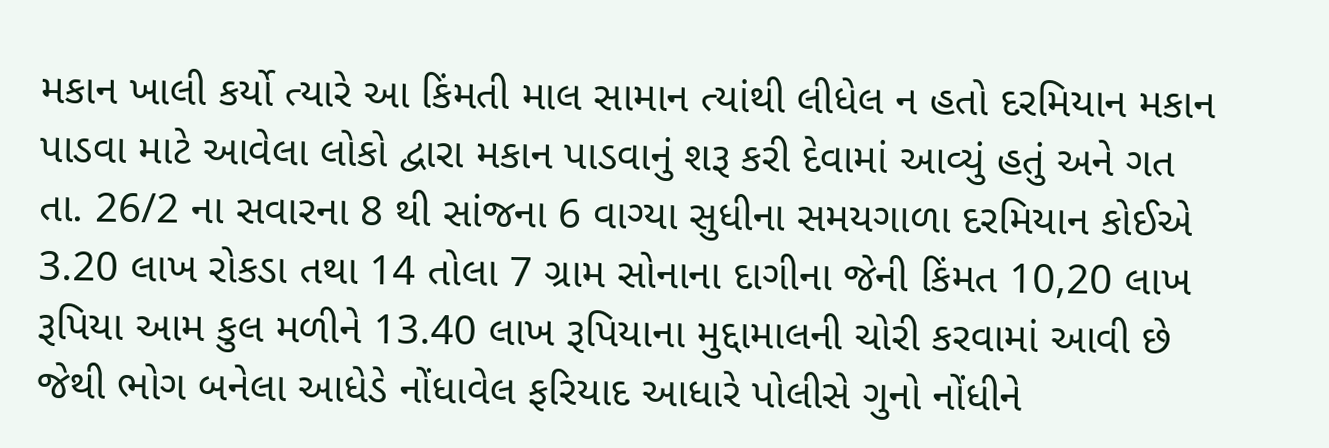મકાન ખાલી કર્યો ત્યારે આ કિંમતી માલ સામાન ત્યાંથી લીધેલ ન હતો દરમિયાન મકાન પાડવા માટે આવેલા લોકો દ્વારા મકાન પાડવાનું શરૂ કરી દેવામાં આવ્યું હતું અને ગત તા. 26/2 ના સવારના 8 થી સાંજના 6 વાગ્યા સુધીના સમયગાળા દરમિયાન કોઈએ 3.20 લાખ રોકડા તથા 14 તોલા 7 ગ્રામ સોનાના દાગીના જેની કિંમત 10,20 લાખ રૂપિયા આમ કુલ મળીને 13.40 લાખ રૂપિયાના મુદ્દામાલની ચોરી કરવામાં આવી છે જેથી ભોગ બનેલા આધેડે નોંધાવેલ ફરિયાદ આધારે પોલીસે ગુનો નોંધીને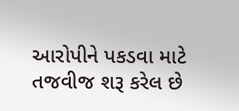આરોપીને પકડવા માટે તજવીજ શરૂ કરેલ છે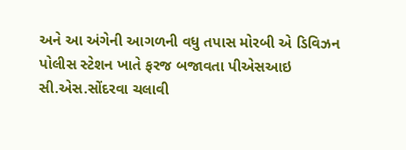અને આ અંગેની આગળની વધુ તપાસ મોરબી એ ડિવિઝન પોલીસ સ્ટેશન ખાતે ફરજ બજાવતા પીએસઆઇ સી.એસ.સોંદરવા ચલાવી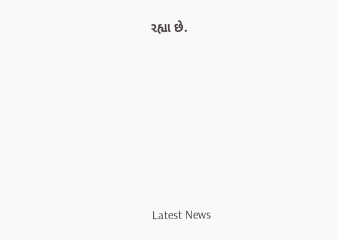રહ્યા છે.






Latest News